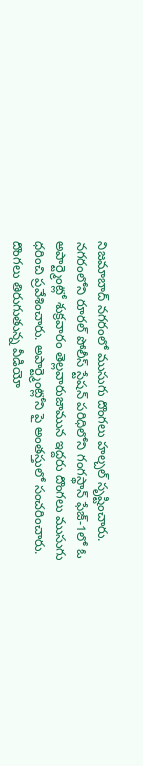నిజమాబాద్ నగరంలో ముసుగు దొంగలు హల్చల్ సృష్టించారు. నగరంలోని రూరల్ పోలీస్ స్టేషన్ పరిధిలోని గంగస్థాన్ ఫేజ్-1లో ఓ అపార్ట్మెంట్లో శుక్రవారం తెల్లవారుజామున ఇద్దరు దొంగలు ముసుగు ధరించి ప్రవేశించారు. అపార్ట్మెంట్లోని పై అంతస్తులో సంచరించారు.
దొంగలు తిరుగుతున్న వీడియో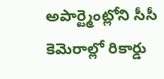అపార్ట్మెంట్లోని సీసీ కెమెరాల్లో రికార్డు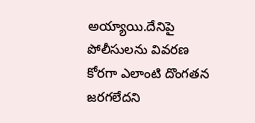అయ్యాయి.దేనిపై పోలీసులను వివరణ కోరగా ఎలాంటి దొంగతన జరగలేదని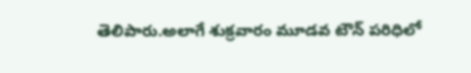తెలిపారు.అలాగే శుక్రవారం మూడవ టౌన్ పరిధిలో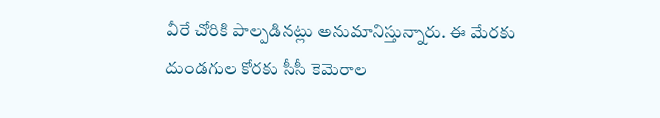వీరే చోరికి పాల్పడినట్లు అనుమానిస్తున్నారు. ఈ మేరకు దుండగుల కోరకు సీసీ కెమెరాల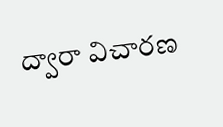ద్వారా విచారణ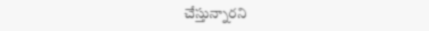చేస్తున్నారని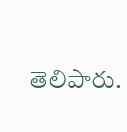తెలిపారు.